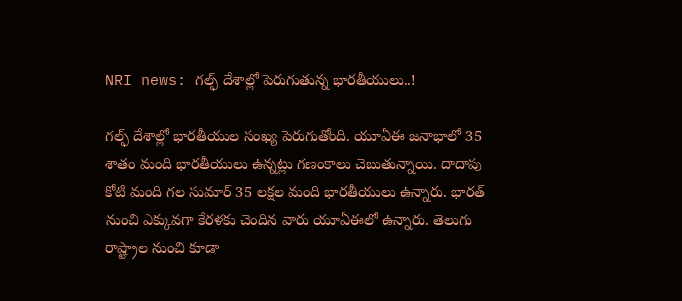NRI news: గల్ఫ్ దేశాల్లో పెరుగుతున్న భారతీయులు..!

గల్ఫ్ దేశాల్లో భారతీయుల సంఖ్య పెరుగుతోంది. యూఏఈ జనాభాలో 35 శాతం మంది భారతీయులు ఉన్నట్లు గణంకాలు చెబుతున్నాయి. దాదాపు కోటి మంది గల సుమార్ 35 లక్షల మంది భారతీయులు ఉన్నారు. భారత్ నుంచి ఎక్కువగా కేరళకు చెందిన వారు యూఏఈలో ఉన్నారు. తెలుగు రాష్ట్రాల నుంచి కూడా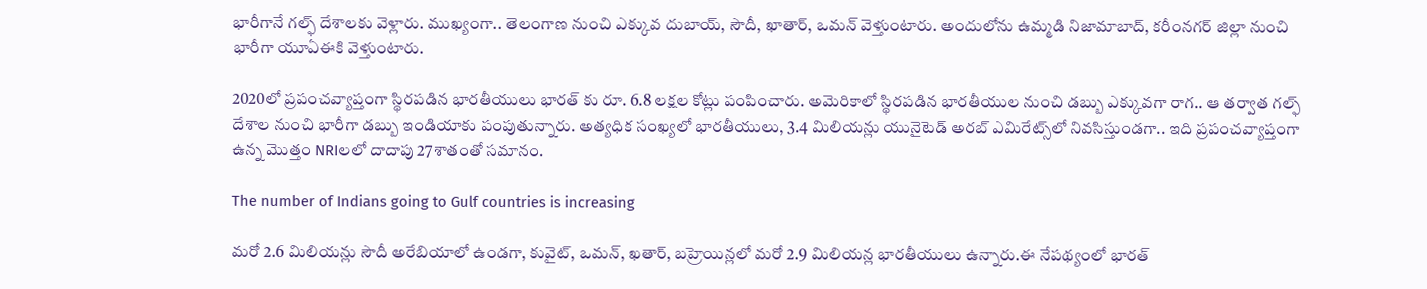భారీగానే గల్ఫ్ దేశాలకు వెళ్లారు. ముఖ్యంగా.. తెలంగాణ నుంచి ఎక్కువ దుబాయ్, సౌదీ, ఖాతార్, ఒమన్ వెళ్తుంటారు. అందులోను ఉమ్మడి నిజామాబాద్, కరీంనగర్ జిల్లా నుంచి భారీగా యూఏఈకి వెళ్తుంటారు.

2020లో ప్రపంచవ్యాప్తంగా స్థిరపడిన భారతీయులు భారత్ కు రూ. 6.8 లక్షల కోట్లు పంపించారు. అమెరికాలో స్థిరపడిన భారతీయుల నుంచి డబ్బు ఎక్కువగా రాగ.. ఆ తర్వాత గల్ఫ్ దేశాల నుంచి భారీగా డబ్బు ఇండియాకు పంపుతున్నారు. అత్యధిక సంఖ్యలో భారతీయులు, 3.4 మిలియన్లు యునైటెడ్ అరబ్ ఎమిరేట్స్‌లో నివసిస్తుండగా.. ఇది ప్రపంచవ్యాప్తంగా ఉన్న మొత్తం NRIలలో దాదాపు 27శాతంతో సమానం.

The number of Indians going to Gulf countries is increasing

మరో 2.6 మిలియన్లు సౌదీ అరేబియాలో ఉండగా, కువైట్, ఒమన్, ఖతార్, బహ్రెయిన్లలో మరో 2.9 మిలియన్ల భారతీయులు ఉన్నారు.ఈ నేపథ్యంలో భారత్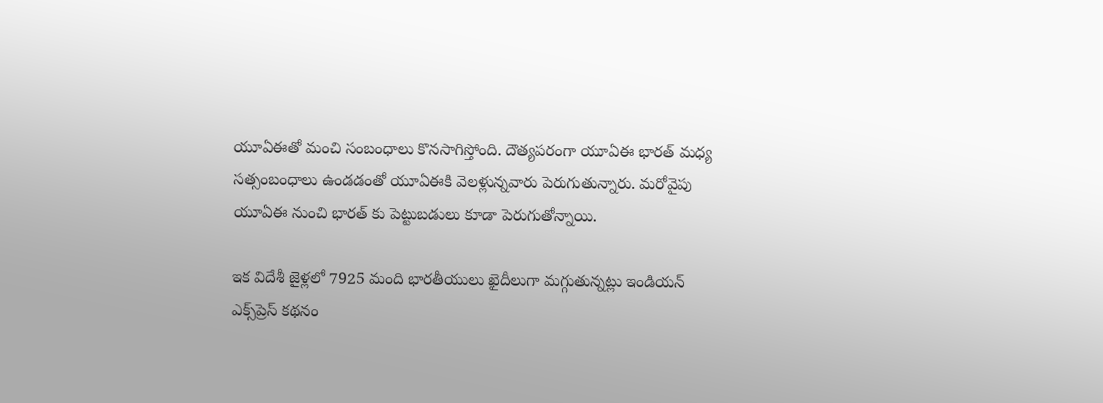యూఏఈతో మంచి సంబంధాలు కొనసాగిస్తోంది. దౌత్యపరంగా యూఏఈ భారత్ మధ్య సత్సంబంధాలు ఉండడంతో యూఏఈకి వెలళ్లున్నవారు పెరుగుతున్నారు. మరోవైపు యూఏఈ నుంచి భారత్ కు పెట్టుబడులు కూడా పెరుగుతోన్నాయి.

ఇక విదేశీ జైళ్లలో 7925 మంది భారతీయులు ఖైదీలుగా మగ్గుతున్నట్లు ఇండియన్ ఎక్స్‌ప్రెస్‌ కథనం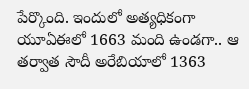పేర్కొంది. ఇందులో అత్యధికంగా యూఏఈలో 1663 మంది ఉండగా.. ఆ తర్వాత సౌదీ అరేబియాలో 1363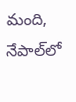మంది, నేపాల్‌లో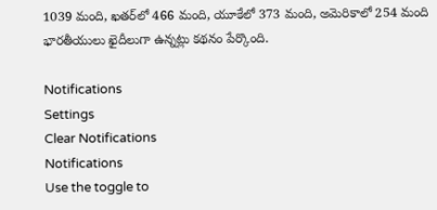1039 మంది, ఖతర్‌లో 466 మంది, యూకేలో 373 మంది, అమెరికాలో 254 మంది భారతీయులు ఖైదీలుగా ఉన్నట్లు కథనం పేర్కొంది.

Notifications
Settings
Clear Notifications
Notifications
Use the toggle to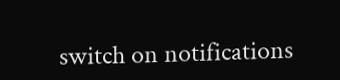switch on notifications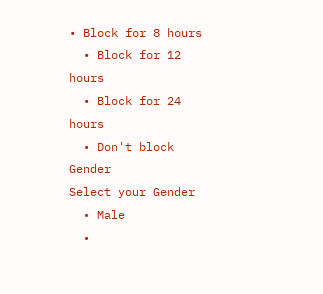• Block for 8 hours
  • Block for 12 hours
  • Block for 24 hours
  • Don't block
Gender
Select your Gender
  • Male
  •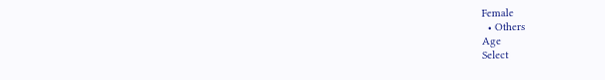Female
  • Others
Age
Select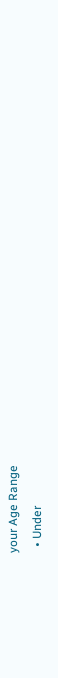your Age Range
  • Under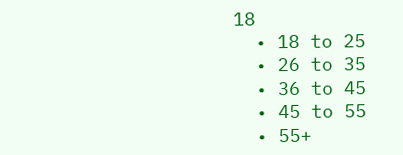18
  • 18 to 25
  • 26 to 35
  • 36 to 45
  • 45 to 55
  • 55+